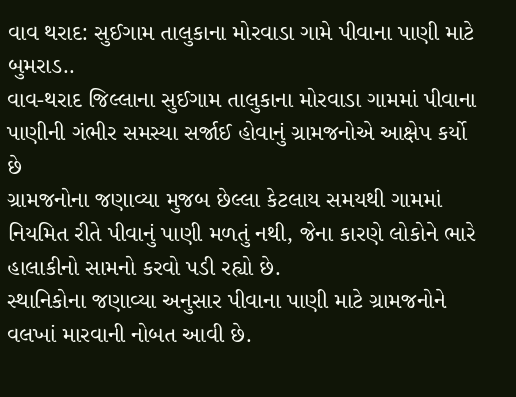વાવ થરાદ: સુઈગામ તાલુકાના મોરવાડા ગામે પીવાના પાણી માટે બુમરાડ..
વાવ-થરાદ જિલ્લાના સુઈગામ તાલુકાના મોરવાડા ગામમાં પીવાના પાણીની ગંભીર સમસ્યા સર્જાઈ હોવાનું ગ્રામજનોએ આક્ષેપ કર્યો છે
ગ્રામજનોના જણાવ્યા મુજબ છેલ્લા કેટલાય સમયથી ગામમાં નિયમિત રીતે પીવાનું પાણી મળતું નથી, જેના કારણે લોકોને ભારે હાલાકીનો સામનો કરવો પડી રહ્યો છે.
સ્થાનિકોના જણાવ્યા અનુસાર પીવાના પાણી માટે ગ્રામજનોને વલખાં મારવાની નોબત આવી છે.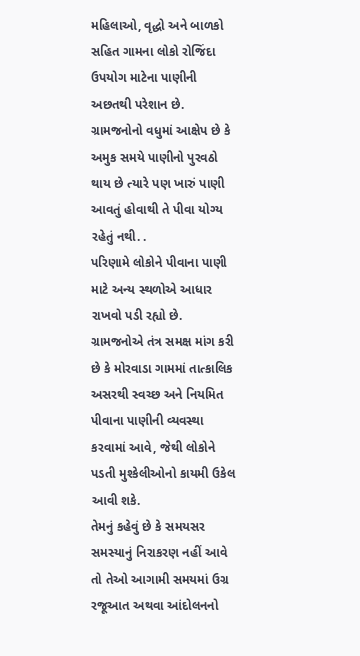મહિલાઓ, વૃદ્ધો અને બાળકો સહિત ગામના લોકો રોજિંદા ઉપયોગ માટેના પાણીની અછતથી પરેશાન છે.
ગ્રામજનોનો વધુમાં આક્ષેપ છે કે અમુક સમયે પાણીનો પુરવઠો થાય છે ત્યારે પણ ખારું પાણી આવતું હોવાથી તે પીવા યોગ્ય રહેતું નથી. .
પરિણામે લોકોને પીવાના પાણી માટે અન્ય સ્થળોએ આધાર રાખવો પડી રહ્યો છે. ગ્રામજનોએ તંત્ર સમક્ષ માંગ કરી છે કે મોરવાડા ગામમાં તાત્કાલિક અસરથી સ્વચ્છ અને નિયમિત પીવાના પાણીની વ્યવસ્થા કરવામાં આવે, જેથી લોકોને પડતી મુશ્કેલીઓનો કાયમી ઉકેલ આવી શકે.
તેમનું કહેવું છે કે સમયસર સમસ્યાનું નિરાકરણ નહીં આવે તો તેઓ આગામી સમયમાં ઉગ્ર રજૂઆત અથવા આંદોલનનો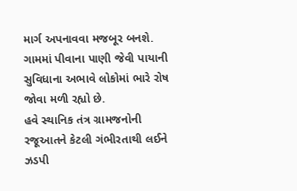માર્ગ અપનાવવા મજબૂર બનશે. ગામમાં પીવાના પાણી જેવી પાયાની સુવિધાના અભાવે લોકોમાં ભારે રોષ જોવા મળી રહ્યો છે.
હવે સ્થાનિક તંત્ર ગ્રામજનોની રજૂઆતને કેટલી ગંભીરતાથી લઈને ઝડપી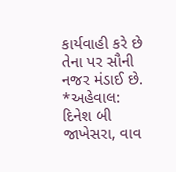કાર્યવાહી કરે છે તેના પર સૌની નજર મંડાઈ છે.
*અહેવાલ: દિનેશ બી જાખેસરા, વાવ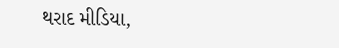થરાદ મીડિયા,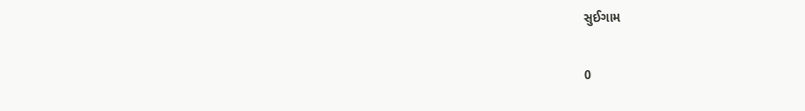સુઈગામ

0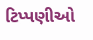ટિપ્પણીઓ